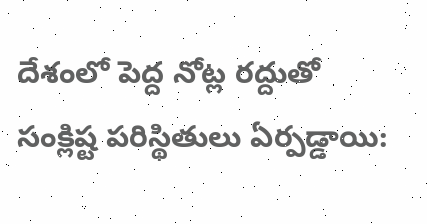దేశంలో పెద్ద‌ నోట్ల రద్దుతో సంక్లిష్ట‌ పరిస్థితులు ఏర్ప‌డ్డాయి: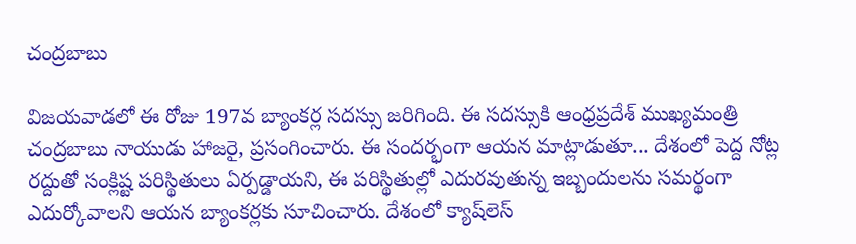చ‌ంద్ర‌బాబు

విజయవాడలో ఈ రోజు 197వ బ్యాంకర్ల సదస్సు జ‌రిగింది. ఈ స‌ద‌స్సుకి ఆంధ్రప్ర‌దేశ్ ముఖ్య‌మంత్రి చంద్ర‌బాబు నాయుడు హాజ‌రై, ప్ర‌సంగించారు. ఈ సంద‌ర్భంగా ఆయ‌న మాట్లాడుతూ... దేశంలో పెద్ద‌ నోట్ల రద్దుతో సంక్లిష్ట‌ పరిస్థితులు ఏర్ప‌డ్డాయ‌ని, ఈ ప‌రిస్థితుల్లో ఎదుర‌వుతున్న ఇబ్బందుల‌ను సమర్థంగా ఎదుర్కోవాలని ఆయ‌న బ్యాంక‌ర్ల‌కు సూచించారు. దేశంలో క్యాష్‌లెస్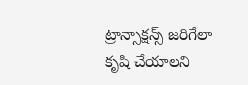ట్రాన్సాక్ష‌న్స్ జ‌రిగేలా కృషి చేయాలని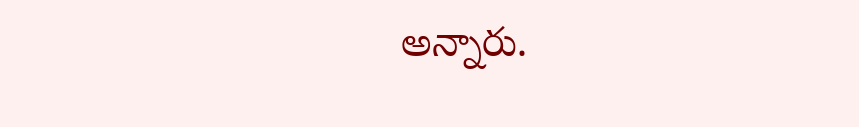అన్నారు.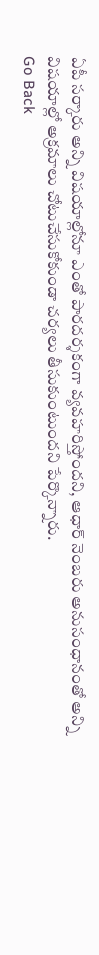ఏపీ స‌ర్కారు అన్ని విషయాల్లోనూ ఎంతో పారదర్శకంగా వ్యవహరిస్తోందని, ఆధార్ నెంబ‌రు అనుసంధానంతో అన్ని విష‌యాల్లో అక్రమాలు చోటుచేసుకోకుండా చర్యలు తీసుకుంటుంద‌ని పేర్కొన్నారు.
Go Back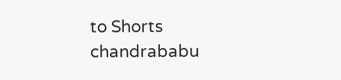to Shorts
chandrababu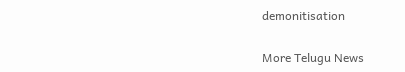demonitisation

More Telugu News